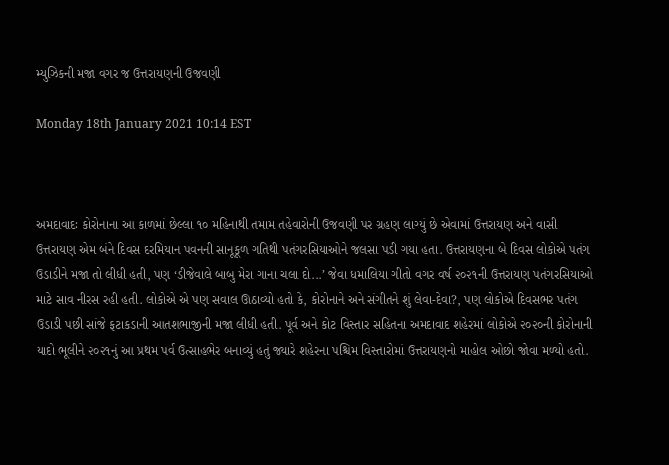મ્યુઝિકની મજા વગર જ ઉત્તરાયણની ઉજવણી

Monday 18th January 2021 10:14 EST



અમદાવાદઃ કોરોનાના આ કાળમાં છેલ્લા ૧૦ મહિનાથી તમામ તહેવારોની ઉજવણી પર ગ્રહણ લાગ્યું છે એવામાં ઉત્તરાયણ અને વાસી ઉત્તરાયણ એમ બંને દિવસ દરમિયાન પવનની સાનૂકૂળ ગતિથી પતંગરસિયાઓને જલસા પડી ગયા હતા. ઉત્તરાયણના બે દિવસ લોકોએ પતંગ ઉડાડીને મજા તો લીધી હતી, પણ ‘ડીજેવાલે બાબુ મેરા ગાના ચલા દો...’ જેવા ધમાલિયા ગીતો વગર વર્ષ ૨૦૨૧ની ઉત્તરાયણ પતંગરસિયાઓ માટે સાવ નીરસ રહી હતી. લોકોએ એ પણ સવાલ ઊઠાવ્યો હતો કે, કોરોનાને અને સંગીતને શું લેવા-દેવા?, પણ લોકોએ દિવસભર પતંગ ઉડાડી પછી સાંજે ફટાકડાની આતશભાજીની મજા લીધી હતી. પૂર્વ અને કોટ વિસ્તાર સહિતના અમદાવાદ શહેરમાં લોકોએ ૨૦૨૦ની કોરોનાની યાદો ભૂલીને ૨૦૨૧નું આ પ્રથમ પર્વ ઉત્સાહભેર બનાવ્યું હતું જ્યારે શહેરના પશ્ચિમ વિસ્તારોમાં ઉત્તરાયણનો માહોલ ઓછો જોવા મળ્યો હતો.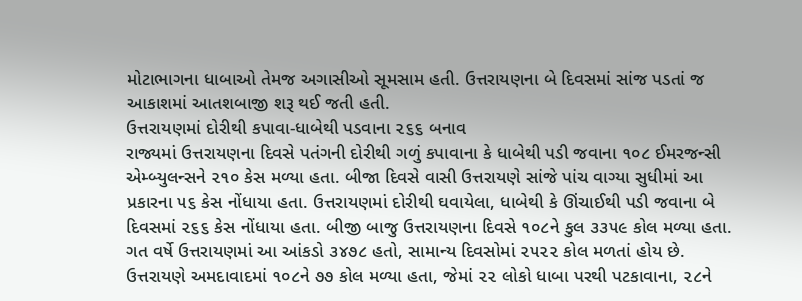મોટાભાગના ધાબાઓ તેમજ અગાસીઓ સૂમસામ હતી. ઉત્તરાયણના બે દિવસમાં સાંજ પડતાં જ આકાશમાં આતશબાજી શરૂ થઈ જતી હતી.
ઉત્તરાયણમાં દોરીથી કપાવા-ધાબેથી પડવાના ૨૬૬ બનાવ
રાજ્યમાં ઉત્તરાયણના દિવસે પતંગની દોરીથી ગળું કપાવાના કે ધાબેથી પડી જવાના ૧૦૮ ઈમરજન્સી એમ્બ્યુલન્સને ૨૧૦ કેસ મળ્યા હતા. બીજા દિવસે વાસી ઉત્તરાયણે સાંજે પાંચ વાગ્યા સુધીમાં આ પ્રકારના ૫૬ કેસ નોંધાયા હતા. ઉત્તરાયણમાં દોરીથી ઘવાયેલા, ધાબેથી કે ઊંચાઈથી પડી જવાના બે દિવસમાં ૨૬૬ કેસ નોંધાયા હતા. બીજી બાજુ ઉત્તરાયણના દિવસે ૧૦૮ને કુલ ૩૩૫૯ કોલ મળ્યા હતા. ગત વર્ષે ઉત્તરાયણમાં આ આંકડો ૩૪૭૮ હતો, સામાન્ય દિવસોમાં ૨૫૨૨ કોલ મળતાં હોય છે.
ઉત્તરાયણે અમદાવાદમાં ૧૦૮ને ૭૭ કોલ મળ્યા હતા, જેમાં ૨૨ લોકો ધાબા પરથી પટકાવાના, ૨૮ને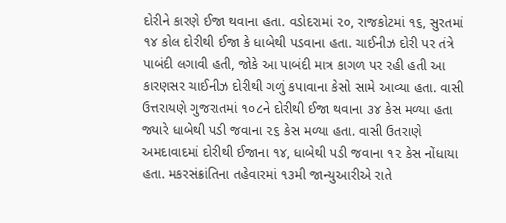દોરીને કારણે ઈજા થવાના હતા. વડોદરામાં ૨૦, રાજકોટમાં ૧૬, સુરતમાં ૧૪ કોલ દોરીથી ઈજા કે ધાબેથી પડવાના હતા. ચાઈનીઝ દોરી પર તંત્રે પાબંદી લગાવી હતી, જોકે આ પાબંદી માત્ર કાગળ પર રહી હતી આ કારણસર ચાઈનીઝ દોરીથી ગળું કપાવાના કેસો સામે આવ્યા હતા. વાસી ઉત્તરાયણે ગુજરાતમાં ૧૦૮ને દોરીથી ઈજા થવાના ૩૪ કેસ મળ્યા હતા જ્યારે ધાબેથી પડી જવાના ૨૬ કેસ મળ્યા હતા. વાસી ઉતરાણે અમદાવાદમાં દોરીથી ઈજાના ૧૪, ધાબેથી પડી જવાના ૧૨ કેસ નોંધાયા હતા. મકરસંક્રાંતિના તહેવારમાં ૧૩મી જાન્યુઆરીએ રાતે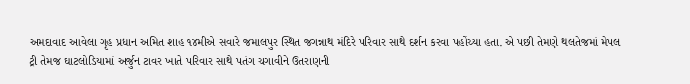અમદાવાદ આવેલા ગૃહ પ્રધાન અમિત શાહ ૧૪મીએ સવારે જમાલપુર સ્થિત જગન્નાથ મંદિરે પરિવાર સાથે દર્શન કરવા પહોંચ્યા હતા. એ પછી તેમણે થલતેજમાં મેપલ ટ્રી તેમજ ઘાટલોડિયામાં અર્જુન ટાવર ખાતે પરિવાર સાથે પતંગ ચગાવીને ઉતરાણની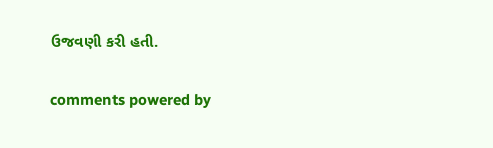ઉજવણી કરી હતી.


comments powered by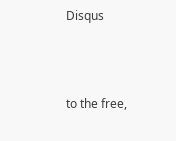Disqus



to the free,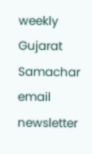weekly Gujarat Samachar email newsletter